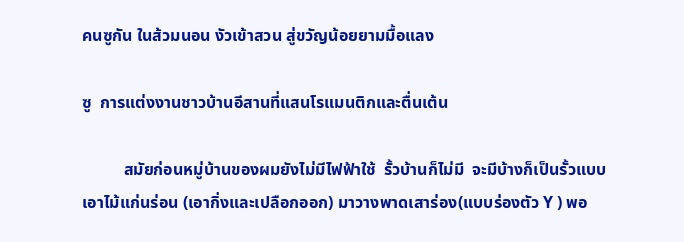คนซูกัน ในส้วมนอน งัวเข้าสวน สู่ขวัญน้อยยามมื้อแลง

ซู  การแต่งงานชาวบ้านอีสานที่แสนโรแมนติกและตื่นเต้น

          สมัยก่อนหมู่บ้านของผมยังไม่มีไฟฟ้าใช้  รั้วบ้านก็ไม่มี  จะมีบ้างก็เป็นรั้วแบบเอาไม้แก่นร่อน (เอากิ่งและเปลือกออก) มาวางพาดเสาร่อง(แบบร่องตัว Y ) พอ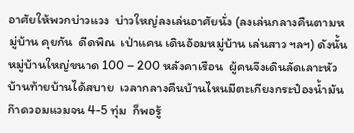อาศัยให้พวกบ่าวแวง  บ่าวใหญ่ลงเล่นอาศัยนั่ง (ลงเล่นกลางคืนตามหมู่บ้าน คุยกัน  ดีดพิณ  เป่าแคน เดินอ้อมหมู่บ้าน เล่นสาว ฯลฯ) ดังนั้นหมู่บ้านใหญ่ขนาด 100 – 200 หลังคาเรือน  ผู้คนจึงเดินลัดเลาะหัวบ้านท้ายบ้านได้สบาย  เวลากลางคืนบ้านไหนมีตะเกียงกระป๋องน้ำมันก๊าดวอมแวมจน 4-5 ทุ่ม  ก็พอรู้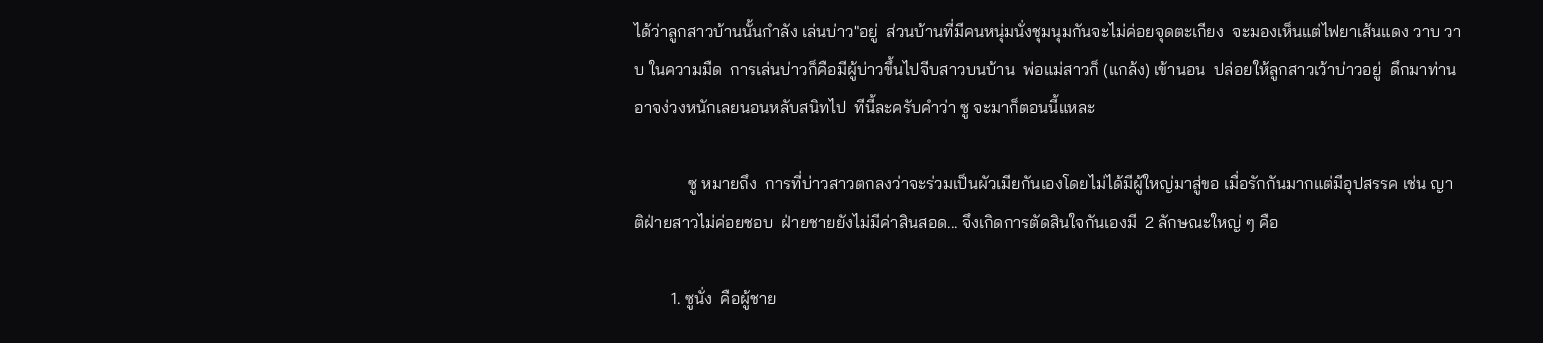ได้ว่าลูกสาวบ้านนั้นกำลัง เล่นบ่าว"อยู่  ส่วนบ้านที่มีคนหนุ่มนั่งชุมนุมกันจะไม่ค่อยจุดตะเกียง  จะมองเห็นแต่ไฟยาเส้นแดง วาบ วาบ ในความมืด  การเล่นบ่าวก็คือมีผู้บ่าวขึ้นไปจีบสาวบนบ้าน  พ่อแม่สาวก็ (แกล้ง) เข้านอน  ปล่อยให้ลูกสาวเว้าบ่าวอยู่  ดึกมาท่านอาจง่วงหนักเลยนอนหลับสนิทไป  ทีนี้ละครับคำว่า ซู จะมาก็ตอนนี้แหละ

             ซู หมายถึง  การที่บ่าวสาวตกลงว่าจะร่วมเป็นผัวเมียกันเองโดยไม่ได้มีผู้ใหญ่มาสู่ขอ เมื่อรักกันมากแต่มีอุปสรรค เช่น ญาติฝ่ายสาวไม่ค่อยชอบ  ฝ่ายชายยังไม่มีค่าสินสอด... จึงเกิดการตัดสินใจกันเองมี  2 ลักษณะใหญ่ ๆ คือ

         1. ซูนั่ง  คือผู้ชาย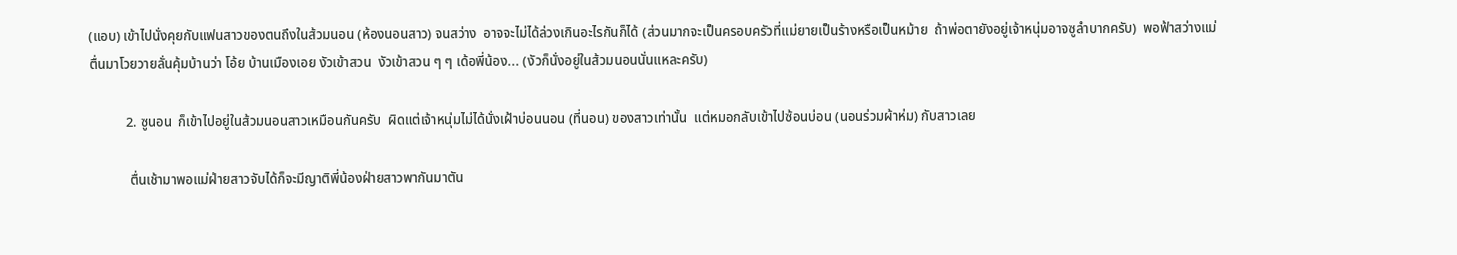(แอบ) เข้าไปนั่งคุยกับแฟนสาวของตนถึงในส้วมนอน (ห้องนอนสาว) จนสว่าง  อาจจะไม่ได้ล่วงเกินอะไรกันก็ได้ (ส่วนมากจะเป็นครอบครัวที่แม่ยายเป็นร้างหรือเป็นหม้าย  ถ้าพ่อตายังอยู่เจ้าหนุ่มอาจซูลำบากครับ)  พอฟ้าสว่างแม่ตื่นมาโวยวายลั่นคุ้มบ้านว่า โอ้ย บ้านเมืองเอย งัวเข้าสวน  งัวเข้าสวน ๆ ๆ เด้อพี่น้อง... (งัวก็นั่งอยู่ในส้วมนอนนั่นแหละครับ)

           2. ซูนอน  ก็เข้าไปอยู่ในส้วมนอนสาวเหมือนกันครับ  ผิดแต่เจ้าหนุ่มไม่ได้นั่งเฝ้าบ่อนนอน (ที่นอน) ของสาวเท่านั้น  แต่หมอกลับเข้าไปซ้อนบ่อน (นอนร่วมผ้าห่ม) กับสาวเลย

            ตื่นเช้ามาพอแม่ฝ่ายสาวจับได้ก็จะมีญาติพี่น้องฝ่ายสาวพากันมาตัน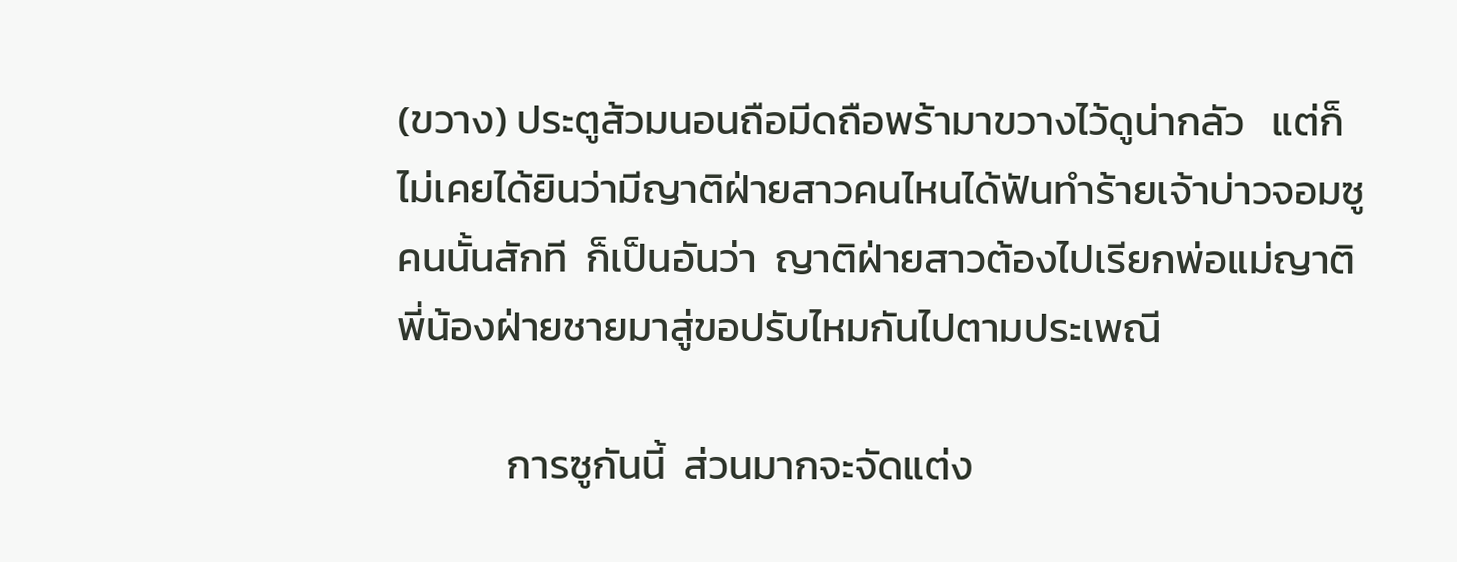(ขวาง) ประตูส้วมนอนถือมีดถือพร้ามาขวางไว้ดูน่ากลัว   แต่ก็ไม่เคยได้ยินว่ามีญาติฝ่ายสาวคนไหนได้ฟันทำร้ายเจ้าบ่าวจอมซูคนนั้นสักที  ก็เป็นอันว่า  ญาติฝ่ายสาวต้องไปเรียกพ่อแม่ญาติพี่น้องฝ่ายชายมาสู่ขอปรับไหมกันไปตามประเพณี

            การซูกันนี้  ส่วนมากจะจัดแต่ง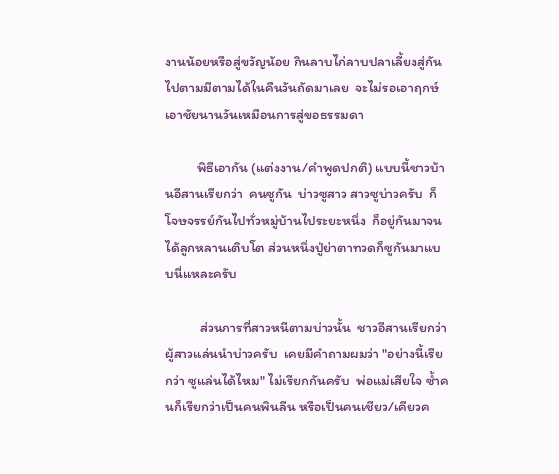งานน้อยหรือสู่ขวัญน้อย กินลาบไก่ลาบปลาเลี้ยงสู่กันไปตามมีตามได้ในคืนวันถัดมาเลย  จะไม่รอเอาฤกษ์เอาชัยนานวันเหมือนการสู่ขอธรรมดา

          พิธีเอากัน (แต่งงาน/คำพูดปกติ) แบบนี้ชาวบ้านอีสานเรียกว่า  คนซูกัน  บ่าวซูสาว สาวซูบ่าวครับ  ก็โจษจรรย์กันไปทั่วหมู่บ้านไประยะหนึ่ง  ก็อยู่กันมาจนได้ลูกหลานเติบโต ส่วนหนึ่งปู่ย่าตาทวดก็ซูกันมาแบบนี่แหละครับ

           ส่วนการที่สาวหนีตามบ่าวนั้น  ชาวอีสานเรียกว่า  ผู้สาวแล่นนำบ่าวครับ  เคยมีคำถามผมว่า "อย่างนี้เรียกว่า ซูแล่นได้ไหม" ไม่เรียกกันครับ  พ่อแม่เสียใจ ซ้ำคนก็เรียกว่าเป็นคนพินลีน หรือเป็นคนเชียว/เคียวค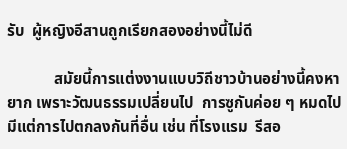รับ  ผู้หญิงอีสานถูกเรียกสองอย่างนี้ไม่ดี

            สมัยนี้การแต่งงานแบบวิถีชาวบ้านอย่างนี้คงหายาก เพราะวัฒนธรรมเปลี่ยนไป  การซูกันค่อย ๆ หมดไป  มีแต่การไปตกลงกันที่อื่น เช่น ที่โรงแรม  รีสอ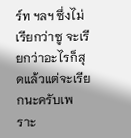ร์ท ฯลฯ ซึ่งไม่เรียกว่าซู จะเรียกว่าอะไรก็สุดแล้วแต่จะเรียกนะครับเพราะ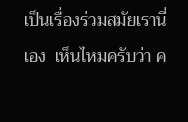เป็นเรื่องร่วมสมัยเรานี่เอง  เห็นไหมครับว่า ค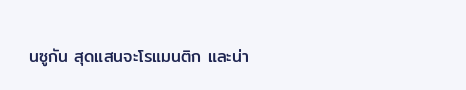นซูกัน สุดแสนจะโรแมนติก และน่า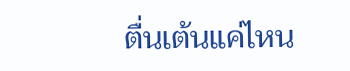ตื่นเต้นแค่ไหน